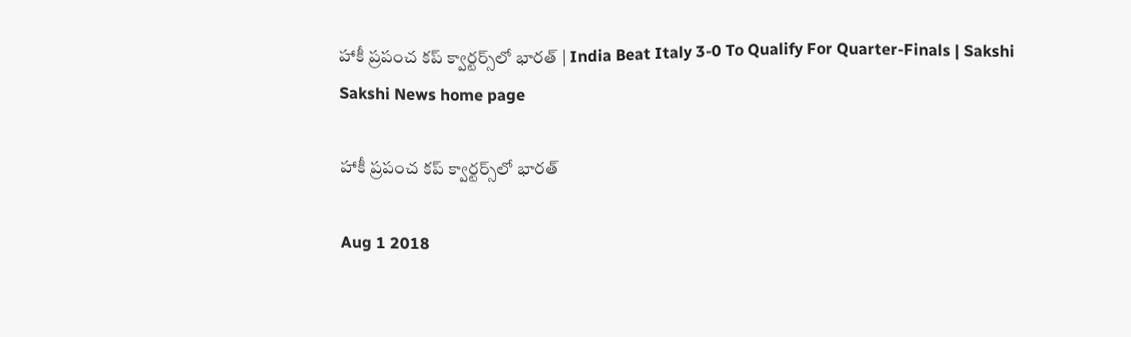హాకీ ప్రపంచ కప్‌ క్వార్టర్స్‌లో భారత్‌ | India Beat Italy 3-0 To Qualify For Quarter-Finals | Sakshi
Sakshi News home page

హాకీ ప్రపంచ కప్‌ క్వార్టర్స్‌లో భారత్‌

Aug 1 2018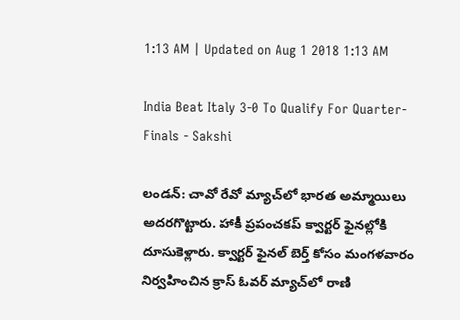1:13 AM | Updated on Aug 1 2018 1:13 AM

India Beat Italy 3-0 To Qualify For Quarter-Finals - Sakshi

లండన్‌: చావో రేవో మ్యాచ్‌లో భారత అమ్మాయిలు అదరగొట్టారు. హాకీ ప్రపంచకప్‌ క్వార్టర్‌ ఫైనల్లోకి దూసుకెళ్లారు. క్వార్టర్‌ ఫైనల్‌ బెర్త్‌ కోసం మంగళవారం నిర్వహించిన క్రాస్‌ ఓవర్‌ మ్యాచ్‌లో రాణి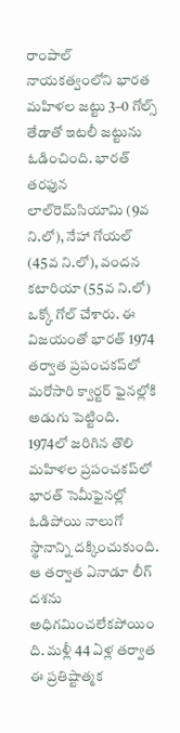రాంపాల్‌ నాయకత్వంలోని భారత మహిళల జట్టు 3–0 గోల్స్‌ తేడాతో ఇటలీ జట్టును ఓడించింది. భారత్‌ తరఫున లాల్‌రెమ్‌సియామి (9వ ని.లో), నేహా గోయల్‌ (45వ ని.లో), వందన కటారియా (55వ ని.లో) ఒక్కో గోల్‌ చేశారు. ఈ విజయంతో భారత్‌ 1974 తర్వాత ప్రపంచకప్‌లో మరోసారి క్వార్టర్‌ ఫైనల్లోకి అడుగు పెట్టింది. 1974లో జరిగిన తొలి మహిళల ప్రపంచకప్‌లో భారత్‌ సెమీఫైనల్లో ఓడిపోయి నాలుగో స్థానాన్ని దక్కించుకుంది. ఆ తర్వాత ఏనాడూ లీగ్‌ దశను అధిగమించలేకపోయిం ది. మళ్లీ 44 ఏళ్ల తర్వాత ఈ ప్రతిష్టాత్మక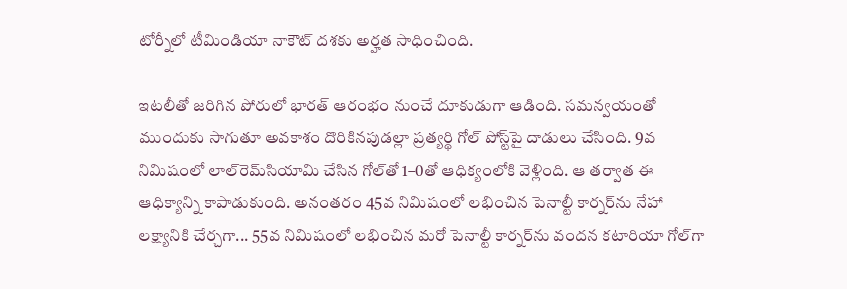టోర్నీలో టీమిండియా నాకౌట్‌ దశకు అర్హత సాధించింది.

ఇటలీతో జరిగిన పోరులో భారత్‌ ఆరంభం నుంచే దూకుడుగా ఆడింది. సమన్వయంతో ముందుకు సాగుతూ అవకాశం దొరికినపుడల్లా ప్రత్యర్థి గోల్‌ పోస్ట్‌పై దాడులు చేసింది. 9వ నిమిషంలో లాల్‌రెమ్‌సియామి చేసిన గోల్‌తో 1–0తో ఆధిక్యంలోకి వెళ్లింది. ఆ తర్వాత ఈ ఆధిక్యాన్ని కాపాడుకుంది. అనంతరం 45వ నిమిషంలో లభించిన పెనాల్టీ కార్నర్‌ను నేహా లక్ష్యానికి చేర్చగా... 55వ నిమిషంలో లభించిన మరో పెనాల్టీ కార్నర్‌ను వందన కటారియా గోల్‌గా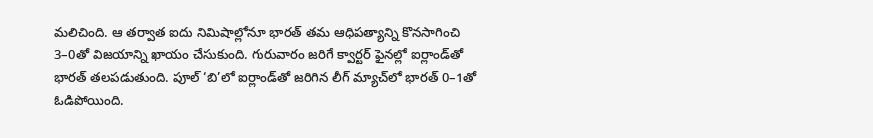మలిచింది. ఆ తర్వాత ఐదు నిమిషాల్లోనూ భారత్‌ తమ ఆధిపత్యాన్ని కొనసాగించి 3–0తో విజయాన్ని ఖాయం చేసుకుంది. గురువారం జరిగే క్వార్టర్‌ ఫైనల్లో ఐర్లాండ్‌తో భారత్‌ తలపడుతుంది. పూల్‌ ‘బి’లో ఐర్లాండ్‌తో జరిగిన లీగ్‌ మ్యాచ్‌లో భారత్‌ 0–1తో ఓడిపోయింది.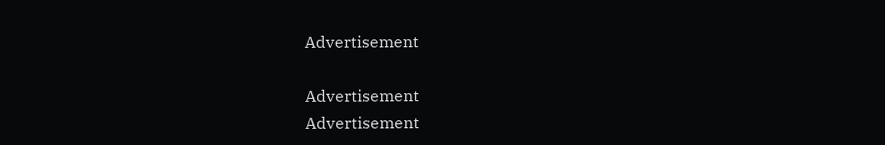Advertisement

Advertisement
Advertisement